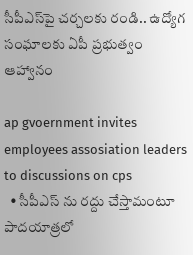సీపీఎస్‌పై చ‌ర్చ‌ల‌కు రండి.. ఉద్యోగ సంఘాల‌కు ఏపీ ప్ర‌భుత్వం ఆహ్వానం

ap gvoernment invites employees assosiation leaders to discussions on cps
  • సీపీఎస్ ను ర‌ద్దు చేస్తామంటూ పాద‌యాత్ర‌లో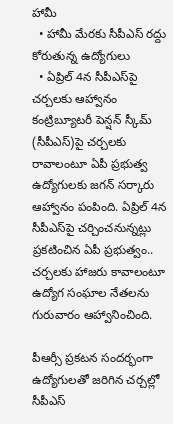హామీ
  • హామీ మేరకు సీపీఎస్ ర‌ద్దు కోరుతున్న ఉద్యోగులు
  • ఏప్రిల్ 4న సీపీఎస్‌పై చ‌ర్చ‌లకు ఆహ్వానం
కంట్రిబ్యూట‌రీ పెన్ష‌న్ స్కీమ్ (సీపీఎస్‌)పై చ‌ర్చ‌ల‌కు రావాలంటూ ఏపీ ప్ర‌భుత్వ ఉద్యోగుల‌కు జ‌గ‌న్ స‌ర్కారు ఆహ్వానం పంపింది. ఏప్రిల్ 4న సీపీఎస్‌పై చ‌ర్చించ‌నున్న‌ట్లు ప్ర‌క‌టించిన ఏపీ ప్ర‌భుత్వం.. చ‌ర్చ‌లకు హాజ‌రు కావాలంటూ ఉద్యోగ సంఘాల నేత‌ల‌ను గురువారం ఆహ్వానించింది.

పీఆర్సీ ప్ర‌క‌ట‌న సంద‌ర్భంగా ఉద్యోగుల‌తో జ‌రిగిన చ‌ర్చ‌ల్లో సీపీఎస్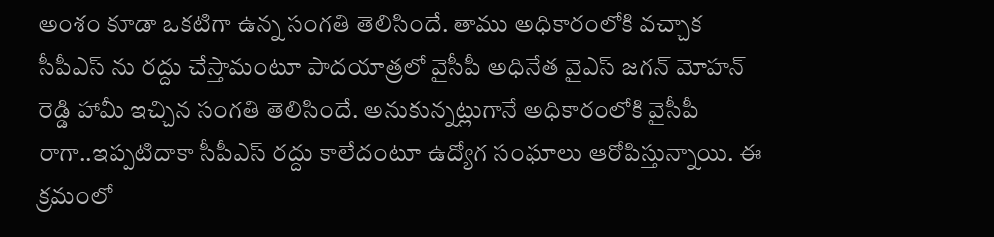అంశం కూడా ఒక‌టిగా ఉన్న‌ సంగ‌తి తెలిసిందే. తాము అధికారంలోకి వ‌చ్చాక సీపీఎస్ ను ర‌ద్దు చేస్తామంటూ పాద‌యాత్ర‌లో వైసీపీ అధినేత వైఎస్ జ‌గ‌న్ మోహ‌న్ రెడ్డి హామీ ఇచ్చిన సంగ‌తి తెలిసిందే. అనుకున్న‌ట్లుగానే అధికారంలోకి వైసీపీ రాగా..ఇప్ప‌టిదాకా సీపీఎస్ ర‌ద్దు కాలేదంటూ ఉద్యోగ సంఘాలు ఆరోపిస్తున్నాయి. ఈ క్ర‌మంలో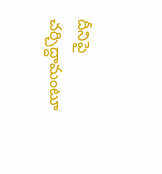దీనిపై చ‌ర్చిద్దామంటూ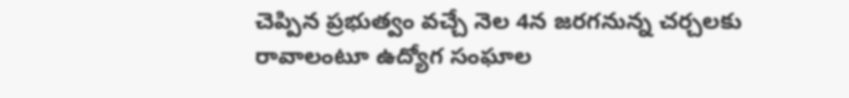చెప్పిన ప్ర‌భుత్వం వచ్చే నెల 4న జ‌ర‌గ‌నున్న చ‌ర్చ‌ల‌కు రావాలంటూ ఉద్యోగ సంఘాల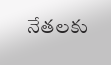నేత‌ల‌కు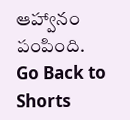ఆహ్వానం పంపింది.
Go Back to Shorts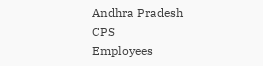Andhra Pradesh
CPS
Employees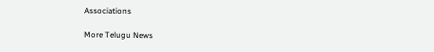Associations

More Telugu News